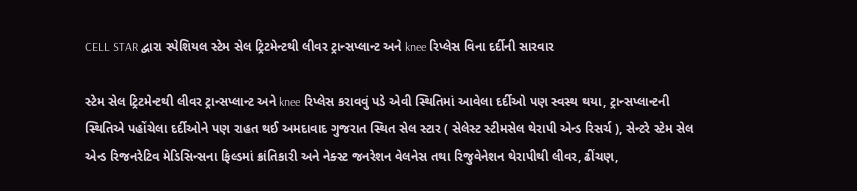CELL STAR દ્વારા સ્પેશિયલ સ્ટેમ સેલ ટ્રિટમેન્ટથી લીવર ટ્રાન્સપ્લાન્ટ અને knee રિપ્લેસ વિના દર્દીની સારવાર

સ્ટેમ સેલ ટ્રિટમેન્ટથી લીવર ટ્રાન્સપ્લાન્ટ અને knee રિપ્લેસ કરાવવું પડે એવી સ્થિતિમાં આવેલા દર્દીઓ પણ સ્વસ્થ થયા, ટ્રાન્સપ્લાન્ટની સ્થિતિએ પહોંચેલા દર્દીઓને પણ રાહત થઈ અમદાવાદ ગુજરાત સ્થિત સેલ સ્ટાર ( સેલેસ્ટ સ્ટીમસેલ થેરાપી એન્ડ રિસર્ચ ), સેન્ટરે સ્ટેમ સેલ એન્ડ રિજનરેટિવ મેડિસિન્સના ફિલ્ડમાં ક્રાંતિકારી અને નેક્સ્ટ જનરેશન વેલનેસ તથા રિજુવેનેશન થેરાપીથી લીવર, ઢીંચણ,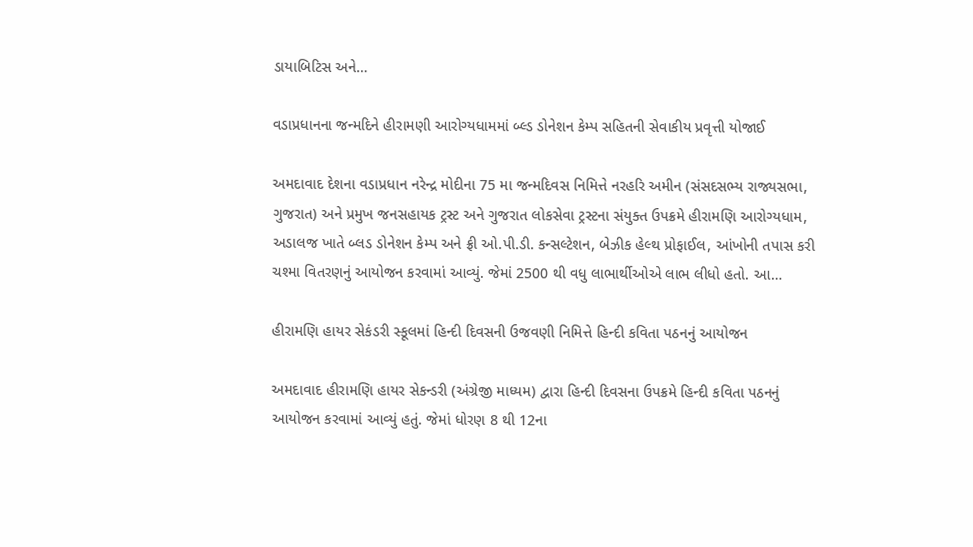ડાયાબિટિસ અને…

વડાપ્રધાનના જન્મદિને હીરામણી આરોગ્યધામમાં બ્લ્ડ ડોનેશન કેમ્પ સહિતની સેવાકીય પ્રવૃત્તી યોજાઈ

અમદાવાદ દેશના વડાપ્રધાન નરેન્દ્ર મોદીના 75 મા જન્મદિવસ નિમિત્તે નરહરિ અમીન (સંસદસભ્ય રાજ્યસભા, ગુજરાત) અને પ્રમુખ જનસહાયક ટ્રસ્ટ અને ગુજરાત લોકસેવા ટ્રસ્ટના સંયુક્ત ઉપક્રમે હીરામણિ આરોગ્યધામ, અડાલજ ખાતે બ્લડ ડોનેશન કેમ્પ અને ફ્રી ઓ.પી.ડી. કન્સલ્ટેશન, બેઝીક હેલ્થ પ્રોફાઈલ, આંખોની તપાસ કરી ચશ્મા વિતરણનું આયોજન કરવામાં આવ્યું. જેમાં 2500 થી વધુ લાભાર્થીઓએ લાભ લીધો હતો. આ…

હીરામણિ હાયર સેકંડરી સ્કૂલમાં હિન્દી દિવસની ઉજવણી નિમિત્તે હિન્દી કવિતા પઠનનું આયોજન

અમદાવાદ હીરામણિ હાયર સેકન્ડરી (અંગ્રેજી માધ્યમ) દ્વારા હિન્દી દિવસના ઉપક્રમે હિન્દી કવિતા પઠનનું આયોજન કરવામાં આવ્યું હતું. જેમાં ધોરણ 8 થી 12ના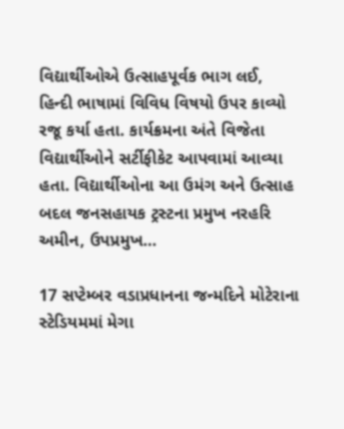વિદ્યાર્થીઓએ ઉત્સાહપૂર્વક ભાગ લઈ, હિન્દી ભાષામાં વિવિધ વિષયો ઉપર કાવ્યો રજૂ કર્યા હતા. કાર્યક્રમના અંતે વિજેતા વિદ્યાર્થીઓને સર્ટીફીકેટ આપવામાં આવ્યા હતા. વિદ્યાર્થીઓના આ ઉમંગ અને ઉત્સાહ બદલ જનસહાયક ટ્રસ્ટના પ્રમુખ નરહરિ અમીન, ઉપપ્રમુખ…

17 સપ્ટેમ્બર વડાપ્રધાનના જન્મદિને મોટેરાના સ્ટેડિયમમાં મેગા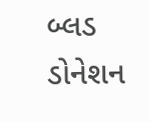બ્લડ ડોનેશન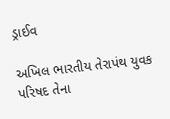ડ્રાઈવ

અખિલ ભારતીય તેરાપંથ યુવક પરિષદ તેના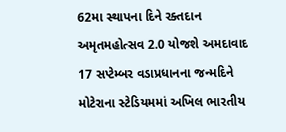62મા સ્થાપના દિને રક્તદાન અમૃતમહોત્સવ 2.0 યોજશે અમદાવાદ 17 સપ્ટેમ્બર વડાપ્રધાનના જન્મદિને મોટેરાના સ્ટેડિયમમાં અખિલ ભારતીય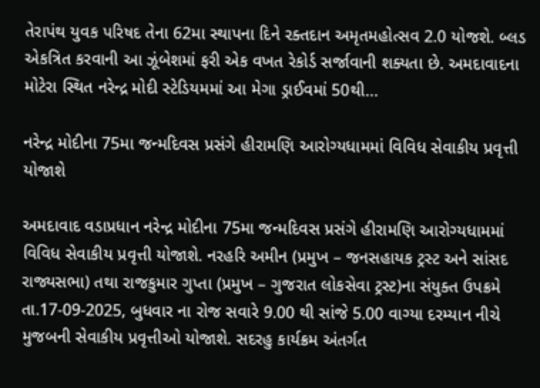તેરાપંથ યુવક પરિષદ તેના 62મા સ્થાપના દિને રક્તદાન અમૃતમહોત્સવ 2.0 યોજશે. બ્લડ એકત્રિત કરવાની આ ઝૂંબેશમાં ફરી એક વખત રેકોર્ડ સર્જાવાની શક્યતા છે. અમદાવાદના મોટેરા સ્થિત નરેન્દ્ર મોદી સ્ટેડિયમમાં આ મેગા ડ્રાઈવમાં 50થી…

નરેન્દ્ર મોદીના 75મા જન્મદિવસ પ્રસંગે હીરામણિ આરોગ્યધામમાં વિવિધ સેવાકીય પ્રવૃત્તી યોજાશે

અમદાવાદ વડાપ્રધાન નરેન્દ્ર મોદીના 75મા જન્મદિવસ પ્રસંગે હીરામણિ આરોગ્યધામમાં વિવિધ સેવાકીય પ્રવૃત્તી યોજાશે. નરહરિ અમીન (પ્રમુખ – જનસહાયક ટ્રસ્ટ અને સાંસદ રાજ્યસભા) તથા રાજકુમાર ગુપ્તા (પ્રમુખ – ગુજરાત લોકસેવા ટ્રસ્ટ)ના સંયુક્ત ઉપક્રમે તા.17-09-2025, બુધવાર ના રોજ સવારે 9.00 થી સાંજે 5.00 વાગ્યા દરમ્યાન નીચે મુજબની સેવાકીય પ્રવૃત્તીઓ યોજાશે. સદરહુ કાર્યક્રમ અંતર્ગત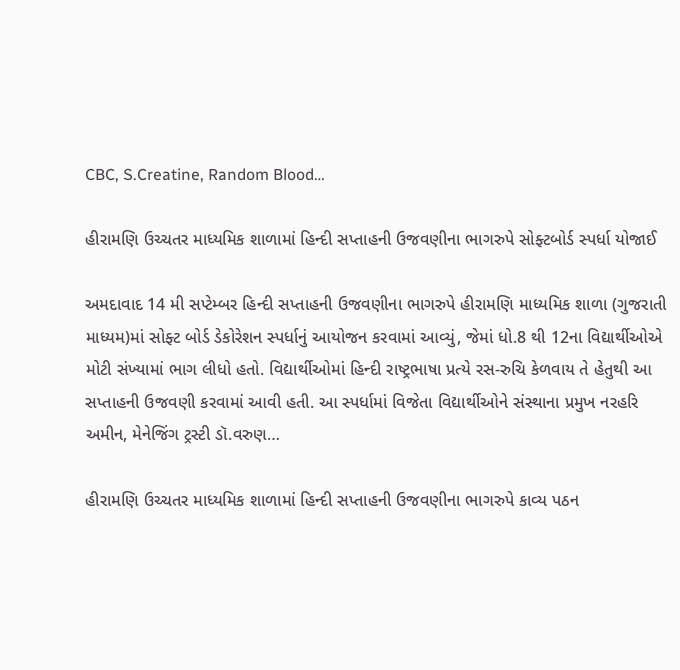CBC, S.Creatine, Random Blood…

હીરામણિ ઉચ્ચતર માધ્યમિક શાળામાં હિન્દી સપ્તાહની ઉજવણીના ભાગરુપે સોફ્ટબોર્ડ સ્પર્ધા યોજાઈ

અમદાવાદ 14 મી સપ્ટેમ્બર હિન્દી સપ્તાહની ઉજવણીના ભાગરુપે હીરામણિ માધ્યમિક શાળા (ગુજરાતી માધ્યમ)માં સોફ્ટ બોર્ડ ડેકોરેશન સ્પર્ધાનું આયોજન કરવામાં આવ્યું, જેમાં ધો.8 થી 12ના વિદ્યાર્થીઓએ મોટી સંખ્યામાં ભાગ લીધો હતો. વિદ્યાર્થીઓમાં હિન્દી રાષ્ટ્રભાષા પ્રત્યે રસ-રુચિ કેળવાય તે હેતુથી આ સપ્તાહની ઉજવણી કરવામાં આવી હતી. આ સ્પર્ધામાં વિજેતા વિદ્યાર્થીઓને સંસ્થાના પ્રમુખ નરહરિ અમીન, મેનેજિંગ ટ્રસ્ટી ડૉ.વરુણ…

હીરામણિ ઉચ્ચતર માધ્યમિક શાળામાં હિન્દી સપ્તાહની ઉજવણીના ભાગરુપે કાવ્ય પઠન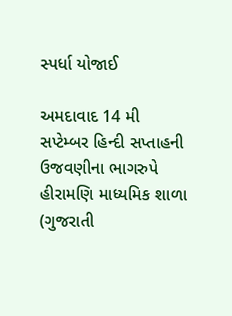સ્પર્ધા યોજાઈ

અમદાવાદ 14 મી સપ્ટેમ્બર હિન્દી સપ્તાહની ઉજવણીના ભાગરુપે હીરામણિ માધ્યમિક શાળા (ગુજરાતી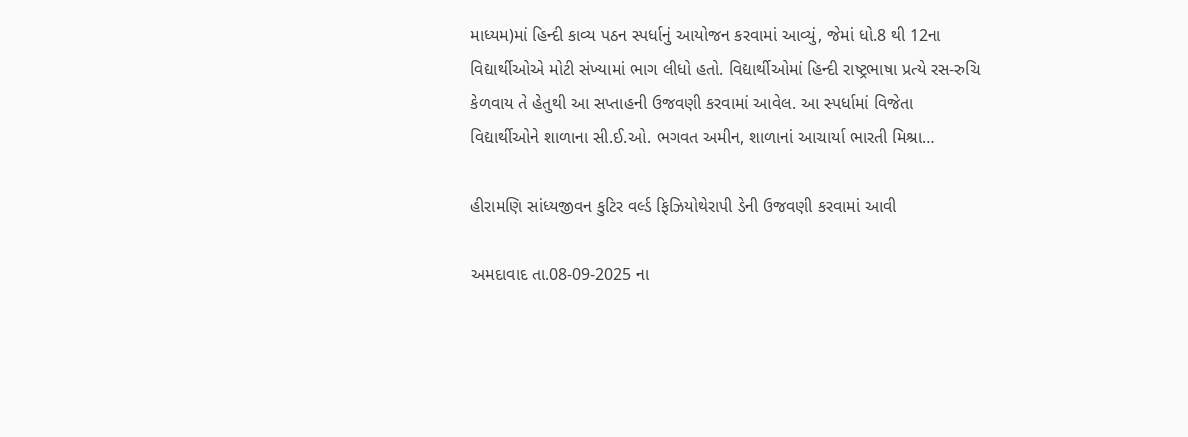માધ્યમ)માં હિન્દી કાવ્ય પઠન સ્પર્ધાનું આયોજન કરવામાં આવ્યું, જેમાં ધો.8 થી 12ના વિદ્યાર્થીઓએ મોટી સંખ્યામાં ભાગ લીધો હતો. વિદ્યાર્થીઓમાં હિન્દી રાષ્ટ્રભાષા પ્રત્યે રસ-રુચિ કેળવાય તે હેતુથી આ સપ્તાહની ઉજવણી કરવામાં આવેલ. આ સ્પર્ધામાં વિજેતા વિદ્યાર્થીઓને શાળાના સી.ઈ.ઓ. ભગવત અમીન, શાળાનાં આચાર્યા ભારતી મિશ્રા…

હીરામણિ સાંધ્યજીવન કુટિર વર્લ્ડ ફિઝિયોથેરાપી ડેની ઉજવણી કરવામાં આવી

અમદાવાદ તા.08-09-2025 ના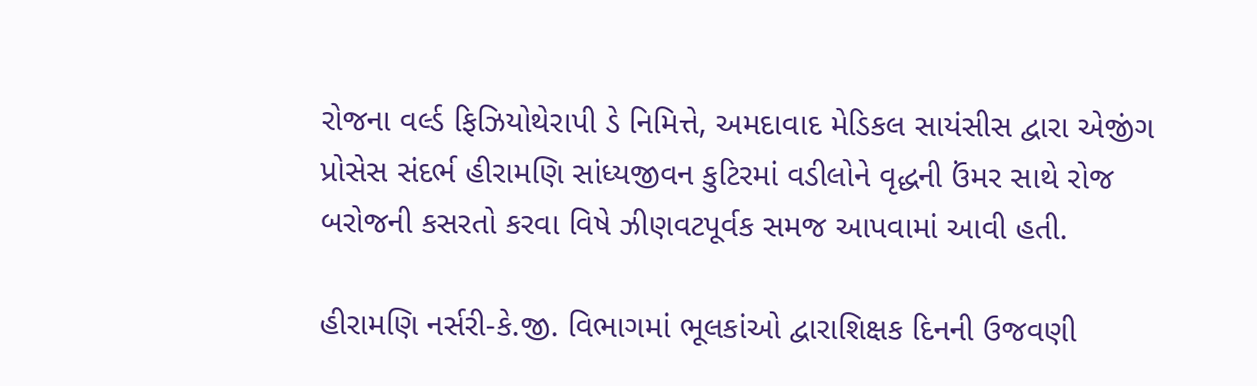રોજના વર્લ્ડ ફિઝિયોથેરાપી ડે નિમિત્તે, અમદાવાદ મેડિકલ સાયંસીસ દ્વારા એજીંગ પ્રોસેસ સંદર્ભ હીરામણિ સાંધ્યજીવન કુટિરમાં વડીલોને વૃદ્ધની ઉંમર સાથે રોજ બરોજની કસરતો કરવા વિષે ઝીણવટપૂર્વક સમજ આપવામાં આવી હતી.

હીરામણિ નર્સરી-કે.જી. વિભાગમાં ભૂલકાંઓ દ્વારાશિક્ષક દિનની ઉજવણી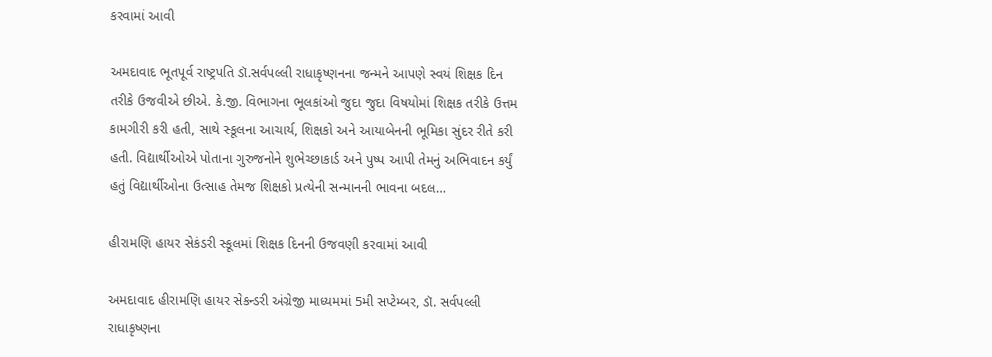કરવામાં આવી

અમદાવાદ ભૂતપૂર્વ રાષ્ટ્રપતિ ડૉ.સર્વપલ્લી રાધાકૃષ્ણનના જન્મને આપણે સ્વયં શિક્ષક દિન તરીકે ઉજવીએ છીએ. કે.જી. વિભાગના ભૂલકાંઓ જુદા જુદા વિષયોમાં શિક્ષક તરીકે ઉત્તમ કામગીરી કરી હતી, સાથે સ્કૂલના આચાર્ય, શિક્ષકો અને આયાબેનની ભૂમિકા સુંદર રીતે કરી હતી. વિદ્યાર્થીઓએ પોતાના ગુરુજનોને શુભેચ્છાકાર્ડ અને પુષ્પ આપી તેમનું અભિવાદન કર્યું હતું વિદ્યાર્થીઓના ઉત્સાહ તેમજ શિક્ષકો પ્રત્યેની સન્માનની ભાવના બદલ…

હીરામણિ હાયર સેકંડરી સ્કૂલમાં શિક્ષક દિનની ઉજવણી કરવામાં આવી

અમદાવાદ હીરામણિ હાયર સેકન્ડરી અંગ્રેજી માધ્યમમાં 5મી સપ્ટેમ્બર, ડૉ. સર્વપલ્લી રાધાકૃષ્ણના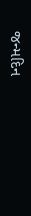જન્મદિન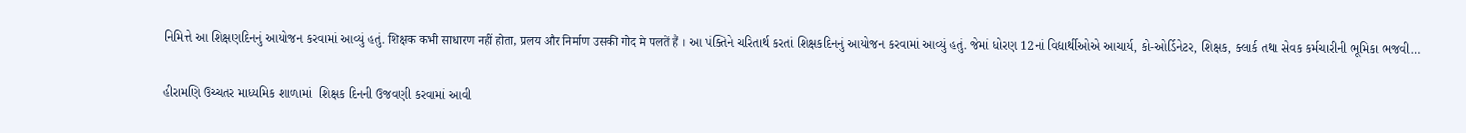નિમિત્તે આ શિક્ષણદિનનું આયોજન કરવામાં આવ્યું હતું. शिक्षक कभी साधारण नहीं होता, प्रलय और निर्माण उसकी गोद मे पलतें हैं । આ પંક્તિને ચરિતાર્થ કરતાં શિક્ષકદિનનું આયોજન કરવામાં આવ્યું હતું. જેમાં ધોરણ 12નાં વિદ્યાર્થીઓએ આચાર્ય, કો-ઓર્ડિનેટર, શિક્ષક, ક્લાર્ક તથા સેવક કર્મચારીની ભૂમિકા ભજવી…

હીરામણિ ઉચ્ચતર માધ્યમિક શાળામાં  શિક્ષક દિનની ઉજવણી કરવામાં આવી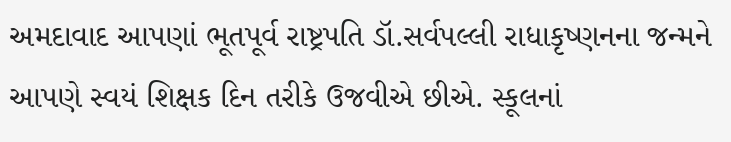અમદાવાદ આપણાં ભૂતપૂર્વ રાષ્ટ્રપતિ ડૉ.સર્વપલ્લી રાધાકૃષ્ણનના જન્મને આપણે સ્વયં શિક્ષક દિન તરીકે ઉજવીએ છીએ. સ્કૂલનાં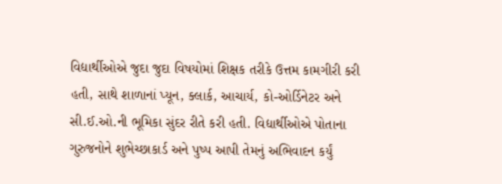વિદ્યાર્થીઓએ જુદા જુદા વિષયોમાં શિક્ષક તરીકે ઉત્તમ કામગીરી કરી હતી, સાથે શાળાનાં પ્યૂન, ક્લાર્ક, આચાર્ય, કો-ઓર્ડિનેટર અને સી.ઈ.ઓ.ની ભૂમિકા સુંદર રીતે કરી હતી. વિદ્યાર્થીઓએ પોતાના ગુરુજનોને શુભેચ્છાકાર્ડ અને પુષ્પ આપી તેમનું અભિવાદન કર્યું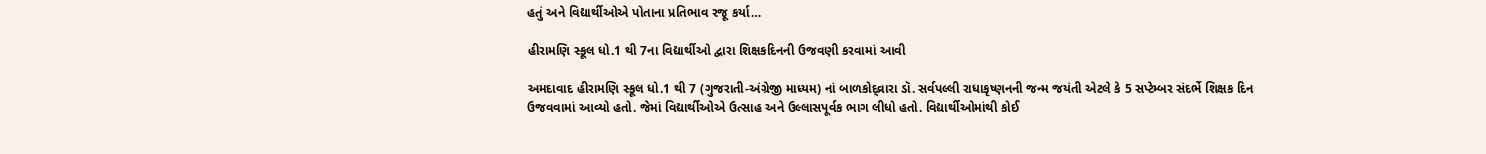હતું અને વિદ્યાર્થીઓએ પોતાના પ્રતિભાવ રજૂ કર્યા…

હીરામણિ સ્કૂલ ધો.1 થી 7ના વિદ્યાર્થીઓ દ્વારા શિક્ષકદિનની ઉજવણી કરવામાં આવી

અમદાવાદ હીરામણિ સ્કૂલ ધો.1 થી 7 (ગુજરાતી-અંગ્રેજી માધ્યમ) નાં બાળકોદ્વ્રારા ડૉ. સર્વપલ્લી રાધાકૃષ્ણનની જન્મ જયંતી એટલે કે 5 સપ્ટેમ્બર સંદર્ભે શિક્ષક દિન ઉજવવામાં આવ્યો હતો. જેમાં વિદ્યાર્થીઓએ ઉત્સાહ અને ઉલ્લાસપૂર્વક ભાગ લીધો હતો. વિદ્યાર્થીઓમાંથી કોઈ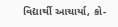વિદ્યાર્થી આચાર્યા, કો-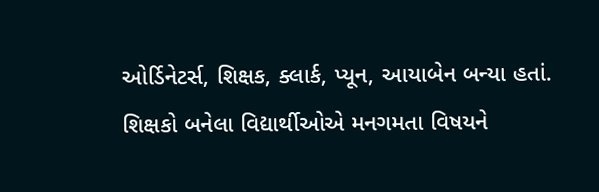ઓર્ડિનેટર્સ, શિક્ષક, ક્લાર્ક, પ્યૂન, આયાબેન બન્યા હતાં. શિક્ષકો બનેલા વિદ્યાર્થીઓએ મનગમતા વિષયને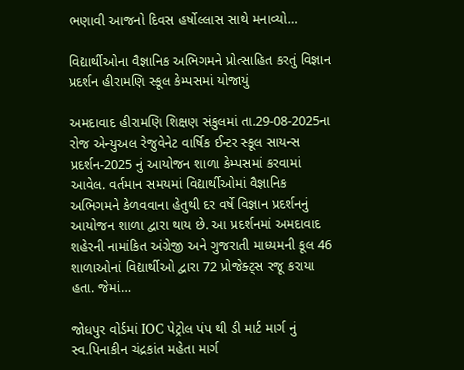ભણાવી આજનો દિવસ હર્ષોલ્લાસ સાથે મનાવ્યો…

વિદ્યાર્થીઓના વૈજ્ઞાનિક અભિગમને પ્રોત્સાહિત કરતું વિજ્ઞાન પ્રદર્શન હીરામણિ સ્કૂલ કેમ્પસમાં યોજાયું

અમદાવાદ હીરામણિ શિક્ષણ સંકુલમાં તા.29-08-2025ના રોજ એન્યુઅલ રેજુવેનેટ વાર્ષિક ઈન્ટર સ્કૂલ સાયન્સ પ્રદર્શન-2025 નું આયોજન શાળા કેમ્પસમાં કરવામાં આવેલ. વર્તમાન સમયમાં વિદ્યાર્થીઓમાં વૈજ્ઞાનિક અભિગમને કેળવવાના હેતુથી દર વર્ષે વિજ્ઞાન પ્રદર્શનનું આયોજન શાળા દ્વારા થાય છે. આ પ્રદર્શનમાં અમદાવાદ શહેરની નામાંકિત અંગ્રેજી અને ગુજરાતી માધ્યમની કૂલ 46 શાળાઓનાં વિદ્યાર્થીઓ દ્વારા 72 પ્રોજેક્ટ્સ રજૂ કરાયા હતા. જેમાં…

જોધપુર વોર્ડમાં IOC પેટ્રોલ પંપ થી ડી માર્ટ માર્ગ નું સ્વ.પિનાકીન ચંદ્રકાંત મહેતા માર્ગ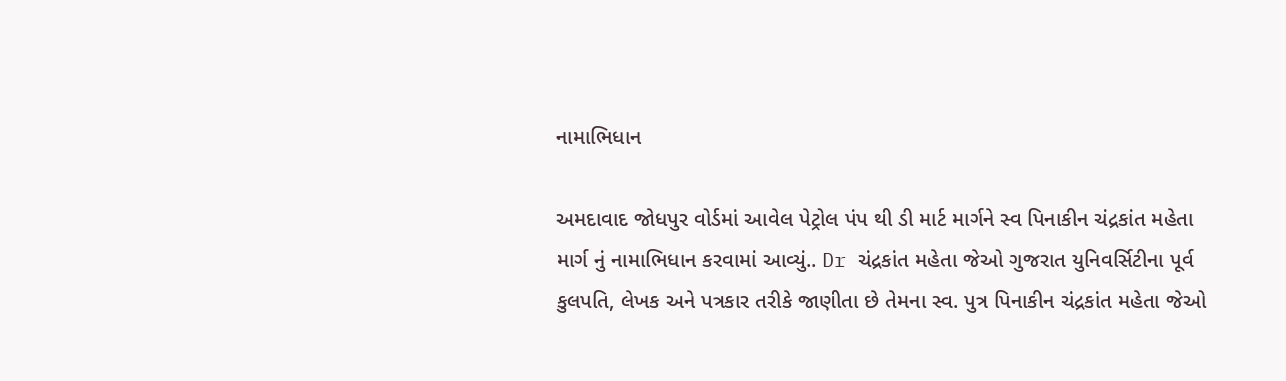નામાભિધાન

અમદાવાદ જોધપુર વોર્ડમાં આવેલ પેટ્રોલ પંપ થી ડી માર્ટ માર્ગને સ્વ પિનાકીન ચંદ્રકાંત મહેતા માર્ગ નું નામાભિધાન કરવામાં આવ્યું.. Dr ચંદ્રકાંત મહેતા જેઓ ગુજરાત યુનિવર્સિટીના પૂર્વ કુલપતિ, લેખક અને પત્રકાર તરીકે જાણીતા છે તેમના સ્વ. પુત્ર પિનાકીન ચંદ્રકાંત મહેતા જેઓ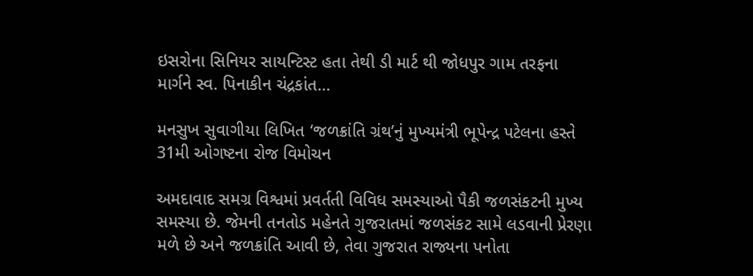ઇસરોના સિનિયર સાયન્ટિસ્ટ હતા તેથી ડી માર્ટ થી જોધપુર ગામ તરફના માર્ગને સ્વ. પિનાકીન ચંદ્રકાંત…

મનસુખ સુવાગીયા લિખિત ‘જળક્રાંતિ ગ્રંથ’નું મુખ્યમંત્રી ભૂપેન્દ્ર પટેલના હસ્તે 31મી ઓગષ્ટના રોજ વિમોચન

અમદાવાદ સમગ્ર વિશ્વમાં પ્રવર્તતી વિવિધ સમસ્યાઓ પૈકી જળસંકટની મુખ્ય સમસ્યા છે. જેમની તનતોડ મહેનતે ગુજરાતમાં જળસંકટ સામે લડવાની પ્રેરણા મળે છે અને જળક્રાંતિ આવી છે, તેવા ગુજરાત રાજ્યના પનોતા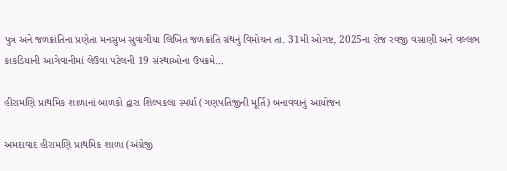પુત્ર અને જળક્રાંતિના પ્રણેતા મનસુખ સુવાગીયા લિખિત જળક્રાંતિ ગ્રંથનું વિમોચન તા. 31મી ઓગષ્ટ, 2025ના રોજ રવજી વસાણી અને વલ્લભ કાકડિયાની આગેવાનીમાં લેઉવા પટેલની 19 સંસ્થાઓના ઉપક્રમે…

હીરામણિ પ્રાથમિક શાળાનાં બાળકો દ્વારા શિલ્પકલા સ્પર્ધા (ગણપતિજીની મૂર્તિ) બનાવવાનું આયોજન

અમદાવાદ હીરામણિ પ્રાથમિક શાળા (અંગ્રેજી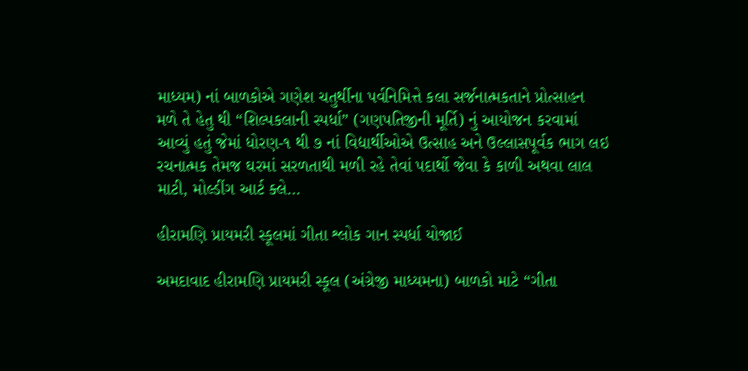માધ્યમ) નાં બાળકોએ ગણેશ ચતુર્થીના પર્વનિમિત્તે કલા સર્જનાત્મકતાને પ્રોત્સાહન મળે તે હેતુ થી “શિલ્પકલાની સ્પર્ધા” (ગણપતિજીની મૂર્તિ) નું આયોજન કરવામાં આવ્યું હતું જેમાં ધોરણ-૧ થી ૭ નાં વિદ્યાર્થીઓએ ઉત્સાહ અને ઉલ્લાસપૂર્વક ભાગ લઇ રચનાત્મક તેમજ ઘરમાં સરળતાથી મળી રહે તેવાં પદાર્થો જેવા કે કાળી અથવા લાલ માટી, મોલ્ડીંગ આર્ટ ક્લે…

હીરામણિ પ્રાયમરી સ્કૂલમાં ગીતા શ્લોક ગાન સ્પર્ધા યોજાઈ

અમદાવાદ હીરામણિ પ્રાયમરી સ્કૂલ (અંગ્રેજી માધ્યમના) બાળકો માટે “ગીતા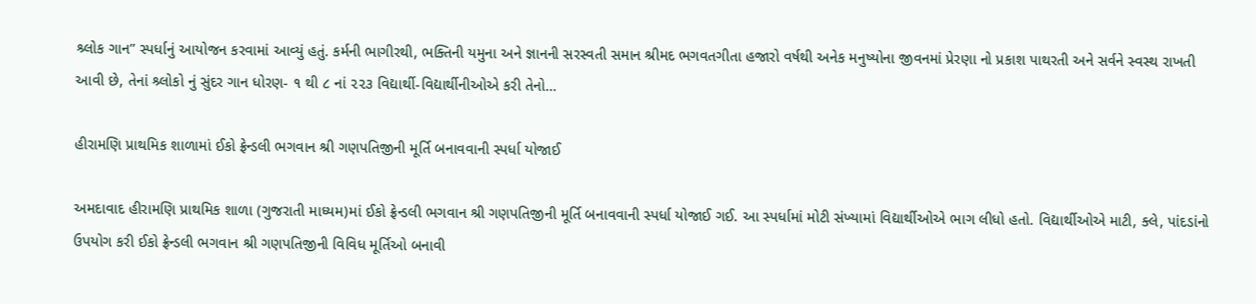શ્ર્લોક ગાન” સ્પર્ધાનું આયોજન કરવામાં આવ્યું હતું. કર્મની ભાગીરથી, ભક્તિની યમુના અને જ્ઞાનની સરસ્વતી સમાન શ્રીમદ ભગવતગીતા હજારો વર્ષથી અનેક મનુષ્યોના જીવનમાં પ્રેરણા નો પ્રકાશ પાથરતી અને સર્વને સ્વસ્થ રાખતી આવી છે, તેનાં શ્ર્લોકો નું સુંદર ગાન ધોરણ- ૧ થી ૮ નાં ૨૨૩ વિદ્યાર્થી-વિદ્યાર્થીનીઓએ કરી તેનો…

હીરામણિ પ્રાથમિક શાળામાં ઈકો ફ્રેન્ડલી ભગવાન શ્રી ગણપતિજીની મૂર્તિ બનાવવાની સ્પર્ધા યોજાઈ

અમદાવાદ હીરામણિ પ્રાથમિક શાળા (ગુજરાતી માધ્યમ)માં ઈકો ફ્રેન્ડલી ભગવાન શ્રી ગણપતિજીની મૂર્તિ બનાવવાની સ્પર્ધા યોજાઈ ગઈ. આ સ્પર્ધામાં મોટી સંખ્યામાં વિદ્યાર્થીઓએ ભાગ લીધો હતો. વિદ્યાર્થીઓએ માટી, ક્લે, પાંદડાંનો ઉપયોગ કરી ઈકો ફ્રેન્ડલી ભગવાન શ્રી ગણપતિજીની વિવિધ મૂર્તિઓ બનાવી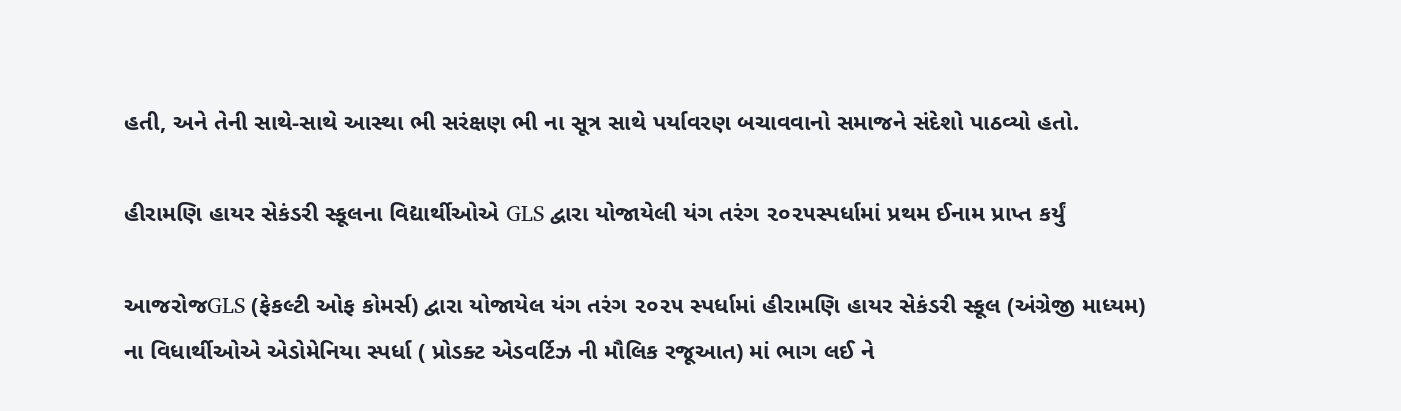હતી, અને તેની સાથે-સાથે આસ્થા ભી સરંક્ષણ ભી ના સૂત્ર સાથે પર્યાવરણ બચાવવાનો સમાજને સંદેશો પાઠવ્યો હતો.

હીરામણિ હાયર સેકંડરી સ્કૂલના વિદ્યાર્થીઓએ GLS દ્વારા યોજાયેલી યંગ તરંગ ૨૦૨૫સ્પર્ધામાં પ્રથમ ઈનામ પ્રાપ્ત કર્યું

આજરોજGLS (ફેકલ્ટી ઓફ કોમર્સ) દ્વારા યોજાયેલ યંગ તરંગ ૨૦૨૫ સ્પર્ધામાં હીરામણિ હાયર સેકંડરી સ્કૂલ (અંગ્રેજી માધ્યમ) ના વિધાર્થીઓએ એડોમેનિયા સ્પર્ધા ( પ્રોડક્ટ એડવર્ટિઝ ની મૌલિક રજૂઆત) માં ભાગ લઈ ને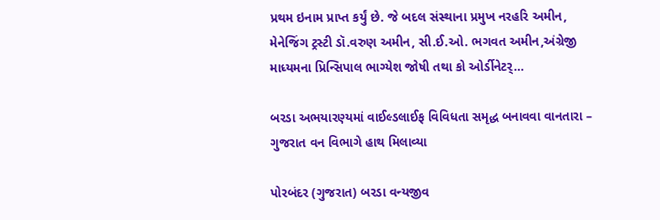પ્રથમ ઇનામ પ્રાપ્ત કર્યું છે. જે બદલ સંસ્થાના પ્રમુખ નરહરિ અમીન, મેનેજિંગ ટ્રસ્ટી ડૉ.વરુણ અમીન, સી.ઈ.ઓ. ભગવત અમીન,અંગ્રેજી માધ્યમના પ્રિન્સિપાલ ભાગ્યેશ જોષી તથા કો ઓર્ડીનેટર્…

બરડા અભયારણ્યમાં વાઈલ્ડલાઈફ વિવિધતા સમૃદ્ધ બનાવવા વાનતારા – ગુજરાત વન વિભાગે હાથ મિલાવ્યા

પોરબંદર (ગુજરાત) બરડા વન્યજીવ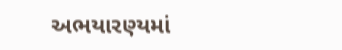અભયારણ્યમાં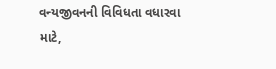વન્યજીવનની વિવિધતા વધારવા માટે,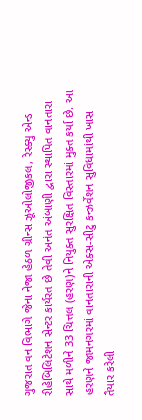ગુજરાત વન વિભાગે જેના નેજા હેઠળ ગ્રીન્સ ઝૂઓલોજીકલ, રેસ્ક્યુ એન્ડ રીહેબિલિટેશન સેન્ટર કાર્યરત છે તેવી અનંત અંબાણી દ્વારા સ્થાપિત વાનતારા સાથે મળીને 33 ચિત્તલ (હરણ)ને નિયુક્ત સુરક્ષિત વિસ્તારમાં મુક્ત કર્યા છે. આ હરણને જામનગરમાં વાનતારાની એક્સ-સીટુ કન્ઝર્વેશન સુવિધામાંથી ખાસ તૈયાર કરેલી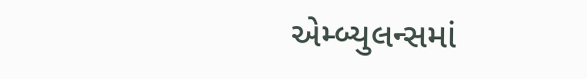એમ્બ્યુલન્સમાં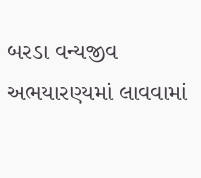બરડા વન્યજીવ અભયારણ્યમાં લાવવામાં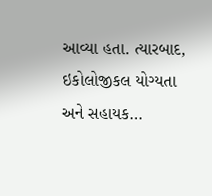આવ્યા હતા. ત્યારબાદ, ઇકોલોજીકલ યોગ્યતા અને સહાયક…